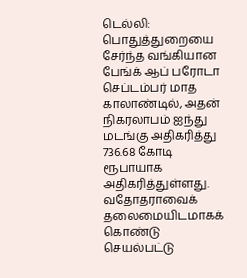டெல்லி: பொதுத்துறையை சேர்ந்த வங்கியான பேங்க் ஆப் பரோடா செப்டம்பர் மாத காலாண்டில், அதன் நிகரலாபம் ஐந்து மடங்கு அதிகரித்து 736.68 கோடி ரூபாயாக அதிகரித்துள்ளது. வதோதராவைக் தலைமையிடமாகக் கொண்டு செயல்பட்டு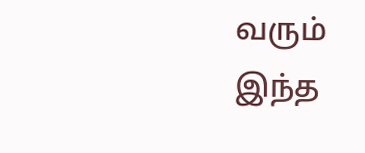வரும் இந்த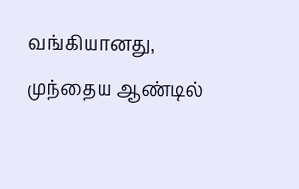வங்கியானது, முந்தைய ஆண்டில்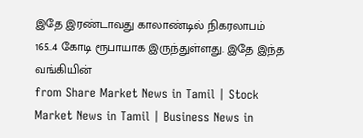இதே இரண்டாவது காலாண்டில் நிகரலாபம் 165..4 கோடி ரூபாயாக இருந்துள்ளது. இதே இந்த வங்கியின்
from Share Market News in Tamil | Stock Market News in Tamil | Business News in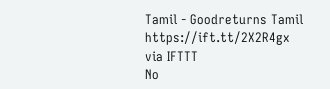Tamil - Goodreturns Tamil https://ift.tt/2X2R4gx
via IFTTT
No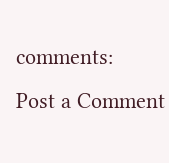comments:
Post a Comment